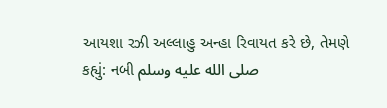આયશા રઝી અલ્લાહુ અન્હા રિવાયત કરે છે, તેમણે કહ્યું: નબી صلى الله عليه وسلم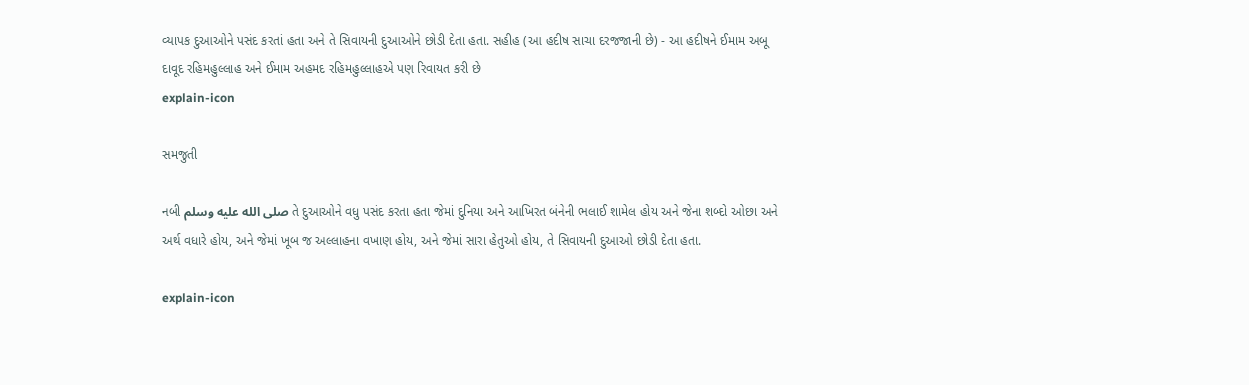વ્યાપક દુઆઓને પસંદ કરતાં હતા અને તે સિવાયની દુઆઓને છોડી દેતા હતા. સહીહ (આ હદીષ સાચા દરજજાની છે) - આ હદીષને ઈમામ અબૂ દાવૂદ રહિમહુલ્લાહ અને ઈમામ અહમદ રહિમહુલ્લાહએ પણ રિવાયત કરી છે
explain-icon

સમજુતી

નબી صلى الله عليه وسلم તે દુઆઓને વધુ પસંદ કરતા હતા જેમાં દુનિયા અને આખિરત બંનેની ભલાઈ શામેલ હોય અને જેના શબ્દો ઓછા અને અર્થ વધારે હોય, અને જેમાં ખૂબ જ અલ્લાહના વખાણ હોય, અને જેમાં સારા હેતુઓ હોય, તે સિવાયની દુઆઓ છોડી દેતા હતા.

explain-icon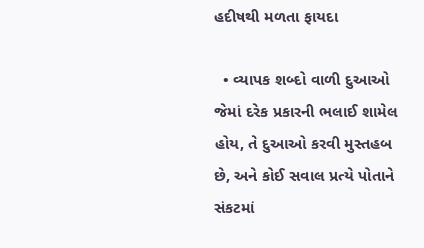હદીષથી મળતા ફાયદા

  • વ્યાપક શબ્દો વાળી દુઆઓ જેમાં દરેક પ્રકારની ભલાઈ શામેલ હોય, તે દુઆઓ કરવી મુસ્તહબ છે, અને કોઈ સવાલ પ્રત્યે પોતાને સંકટમાં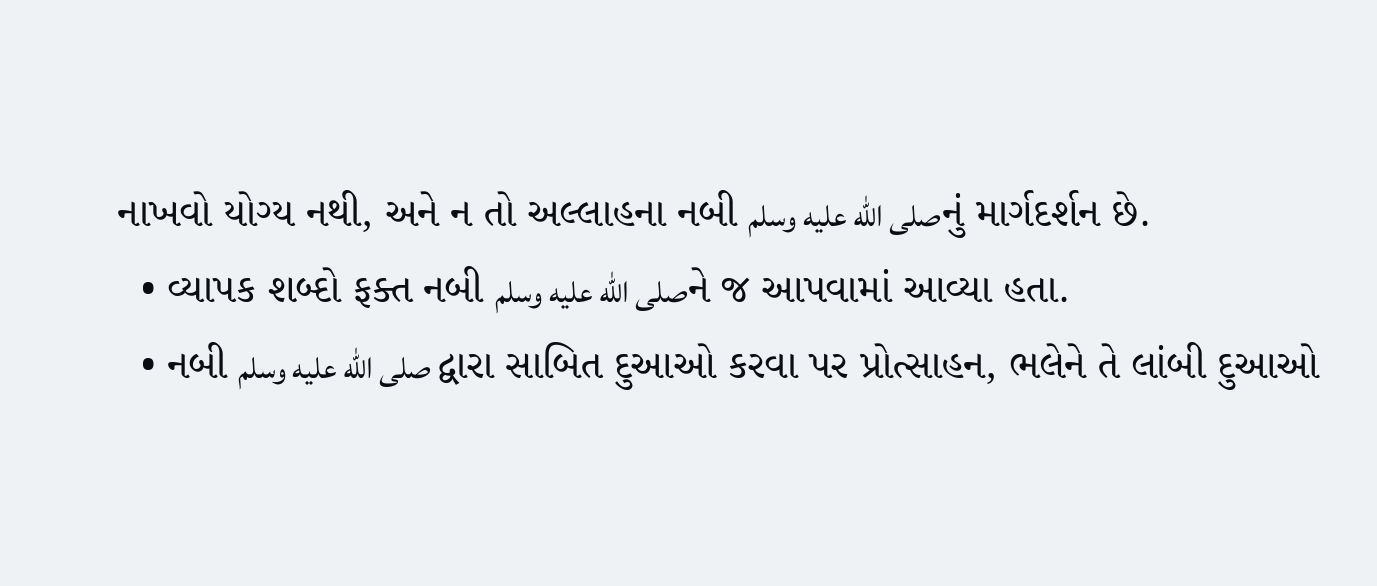નાખવો યોગ્ય નથી, અને ન તો અલ્લાહના નબી صلى الله عليه وسلمનું માર્ગદર્શન છે.
  • વ્યાપક શબ્દો ફક્ત નબી صلى الله عليه وسلمને જ આપવામાં આવ્યા હતા.
  • નબી صلى الله عليه وسلم દ્વારા સાબિત દુઆઓ કરવા પર પ્રોત્સાહન, ભલેને તે લાંબી દુઆઓ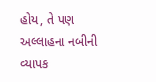હોય, તે પણ અલ્લાહના નબીની વ્યાપક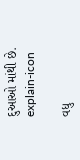દુઆઓ માંથી છે.
explain-icon

વધુ